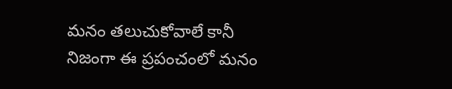మనం తలుచుకోవాలే కానీ నిజంగా ఈ ప్రపంచంలో మనం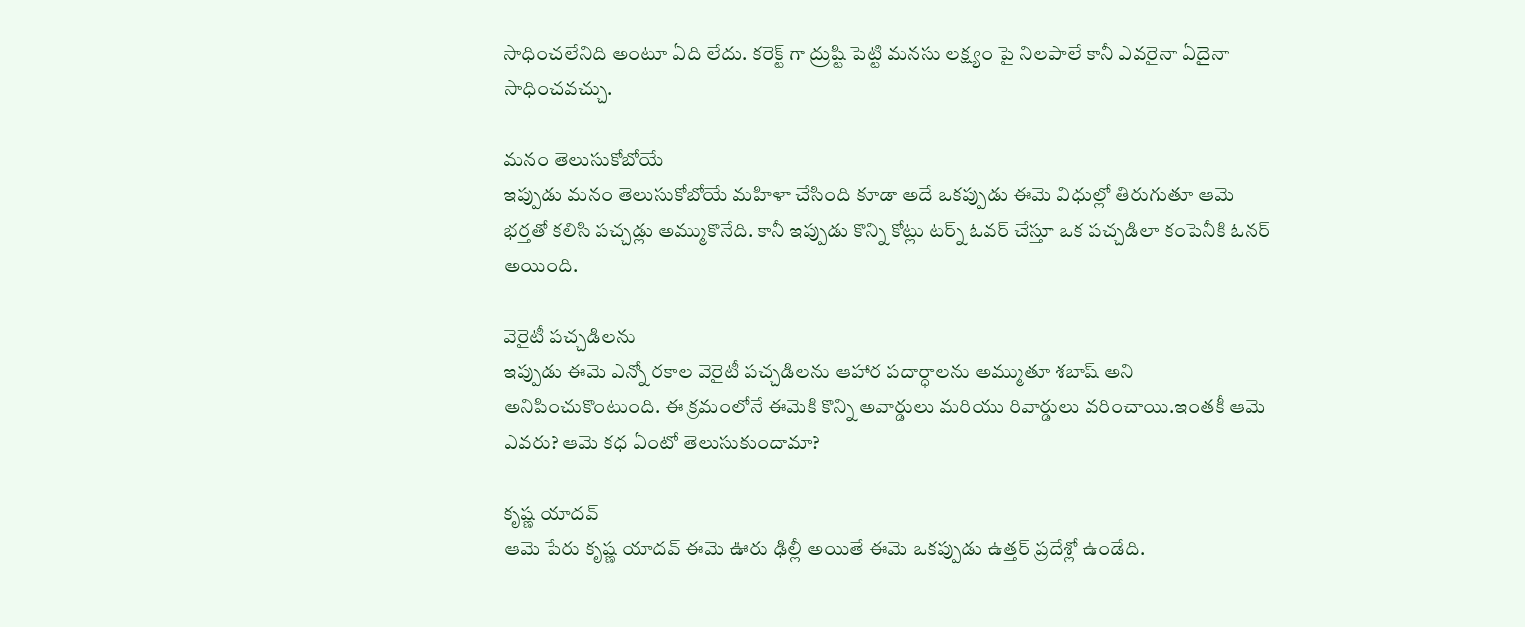సాధించలేనిది అంటూ ఏది లేదు. కరెక్ట్ గా ద్రుష్టి పెట్టి మనసు లక్ష్యం పై నిలపాలే కానీ ఎవరైనా ఏదైనా సాధించవచ్చు.

మనం తెలుసుకోబోయే
ఇప్పుడు మనం తెలుసుకోబోయే మహిళా చేసింది కూడా అదే ఒకప్పుడు ఈమె విధుల్లో తిరుగుతూ ఆమె భర్తతో కలిసి పచ్చడ్లు అమ్ముకొనేది. కానీ ఇప్పుడు కొన్ని కోట్లు టర్న్ ఓవర్ చేస్తూ ఒక పచ్చడిలా కంపెనీకి ఓనర్ అయింది.

వెరైటీ పచ్చడిలను
ఇప్పుడు ఈమె ఎన్నో రకాల వెరైటీ పచ్చడిలను ఆహార పదార్ధాలను అమ్ముతూ శబాష్ అని అనిపించుకొంటుంది. ఈ క్రమంలోనే ఈమెకి కొన్ని అవార్డులు మరియు రివార్డులు వరించాయి.ఇంతకీ ఆమె ఎవరు? ఆమె కధ ఏంటో తెలుసుకుందామా?

కృష్ణ యాదవ్
ఆమె పేరు కృష్ణ యాదవ్ ఈమె ఊరు ఢిల్లీ అయితే ఈమె ఒకప్పుడు ఉత్తర్ ప్రదేశ్లో ఉండేది.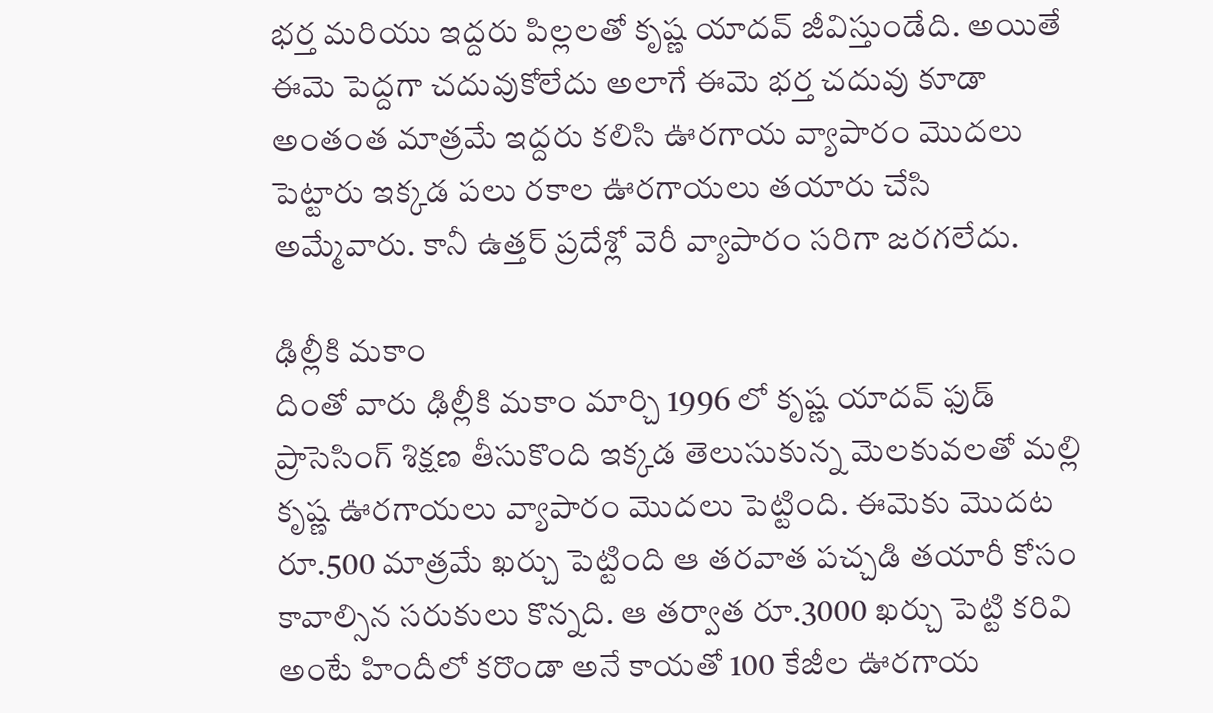భర్త మరియు ఇద్దరు పిల్లలతో కృష్ణ యాదవ్ జీవిస్తుండేది. అయితే ఈమె పెద్దగా చదువుకోలేదు అలాగే ఈమె భర్త చదువు కూడా అంతంత మాత్రమే ఇద్దరు కలిసి ఊరగాయ వ్యాపారం మొదలు పెట్టారు ఇక్కడ పలు రకాల ఊరగాయలు తయారు చేసి అమ్మేవారు. కానీ ఉత్తర్ ప్రదేశ్లో వెరీ వ్యాపారం సరిగా జరగలేదు.

ఢిల్లీకి మకాం
దింతో వారు ఢిల్లీకి మకాం మార్చి 1996 లో కృష్ణ యాదవ్ ఫుడ్ ప్రాసెసింగ్ శిక్షణ తీసుకొంది ఇక్కడ తెలుసుకున్న మెలకువలతో మల్లి కృష్ణ ఊరగాయలు వ్యాపారం మొదలు పెట్టింది. ఈమెకు మొదట రూ.500 మాత్రమే ఖర్చు పెట్టింది ఆ తరవాత పచ్చడి తయారీ కోసం కావాల్సిన సరుకులు కొన్నది. ఆ తర్వాత రూ.3000 ఖర్చు పెట్టి కరివి అంటే హిందీలో కరొండా అనే కాయతో 100 కేజీల ఊరగాయ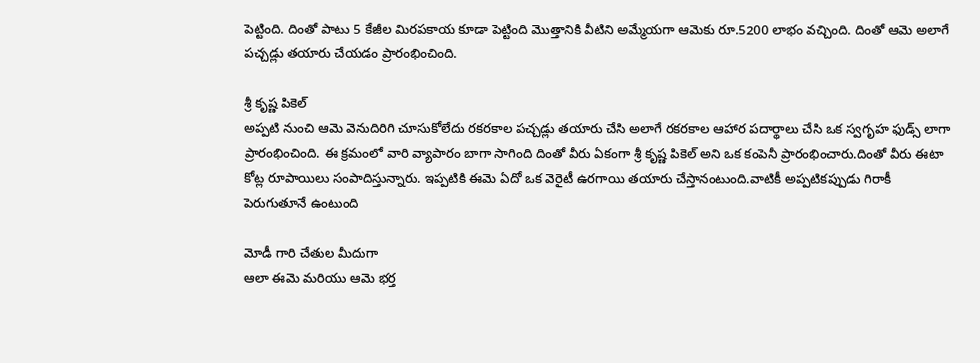పెట్టింది. దింతో పాటు 5 కేజీల మిరపకాయ కూడా పెట్టింది మొత్తానికి వీటిని అమ్మేయగా ఆమెకు రూ.5200 లాభం వచ్చింది. దింతో ఆమె అలాగే పచ్చడ్లు తయారు చేయడం ప్రారంభించింది.

శ్రీ కృష్ణ పికెల్
అప్పటి నుంచి ఆమె వెనుదిరిగి చూసుకోలేదు రకరకాల పచ్చడ్లు తయారు చేసి అలాగే రకరకాల ఆహార పదార్థాలు చేసి ఒక స్వగృహ ఫుడ్స్ లాగా ప్రారంభించింది. ఈ క్రమంలో వారి వ్యాపారం బాగా సాగింది దింతో వీరు ఏకంగా శ్రీ కృష్ణ పికెల్ అని ఒక కంపెనీ ప్రారంభించారు.దింతో వీరు ఈటా కోట్ల రూపాయిలు సంపాదిస్తున్నారు. ఇప్పటికి ఈమె ఏదో ఒక వెరైటీ ఉరగాయి తయారు చేస్తానంటుంది.వాటికీ అప్పటికప్పుడు గిరాకీ పెరుగుతూనే ఉంటుంది

మోడీ గారి చేతుల మీదుగా
ఆలా ఈమె మరియు ఆమె భర్త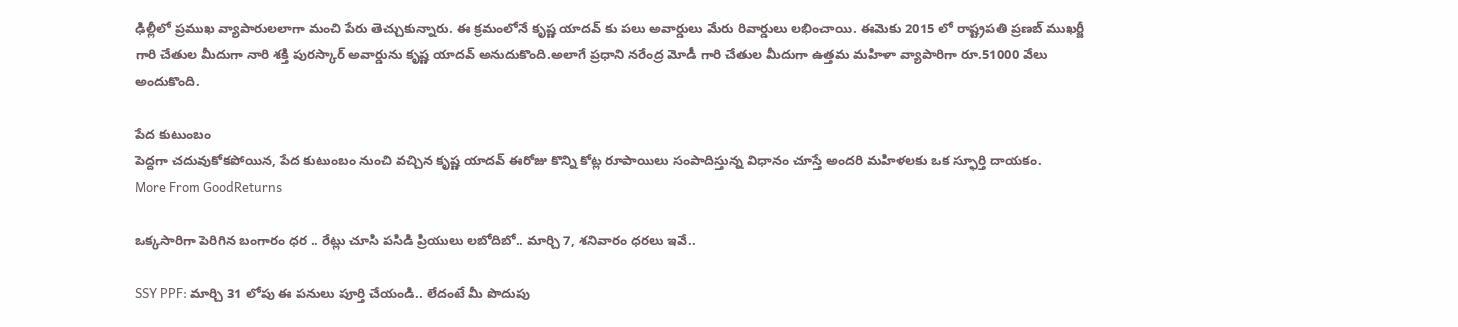ఢిల్లీలో ప్రముఖ వ్యాపారులలాగా మంచి పేరు తెచ్చుకున్నారు. ఈ క్రమంలోనే కృష్ణ యాదవ్ కు పలు అవార్డులు మేరు రివార్డులు లభించాయి. ఈమెకు 2015 లో రాష్ట్రపతి ప్రణబ్ ముఖర్జీ గారి చేతుల మీదుగా నారి శక్తి పురస్కార్ అవార్డును కృష్ణ యాదవ్ అనుదుకొంది.అలాగే ప్రధాని నరేంద్ర మోడీ గారి చేతుల మీదుగా ఉత్తమ మహిళా వ్యాపారిగా రూ.51000 వేలు అందుకొంది.

పేద కుటుంబం
పెద్దగా చదువుకోకపోయిన, పేద కుటుంబం నుంచి వచ్చిన కృష్ణ యాదవ్ ఈరోజు కొన్ని కోట్ల రూపాయిలు సంపాదిస్తున్న విధానం చూస్తే అందరి మహిళలకు ఒక స్ఫూర్తి దాయకం.
More From GoodReturns

ఒక్కసారిగా పెరిగిన బంగారం ధర .. రేట్లు చూసి పసిడి ప్రియులు లబోదిబో.. మార్చి 7, శనివారం ధరలు ఇవే..

SSY PPF: మార్చి 31 లోపు ఈ పనులు పూర్తి చేయండి.. లేదంటే మీ పొదుపు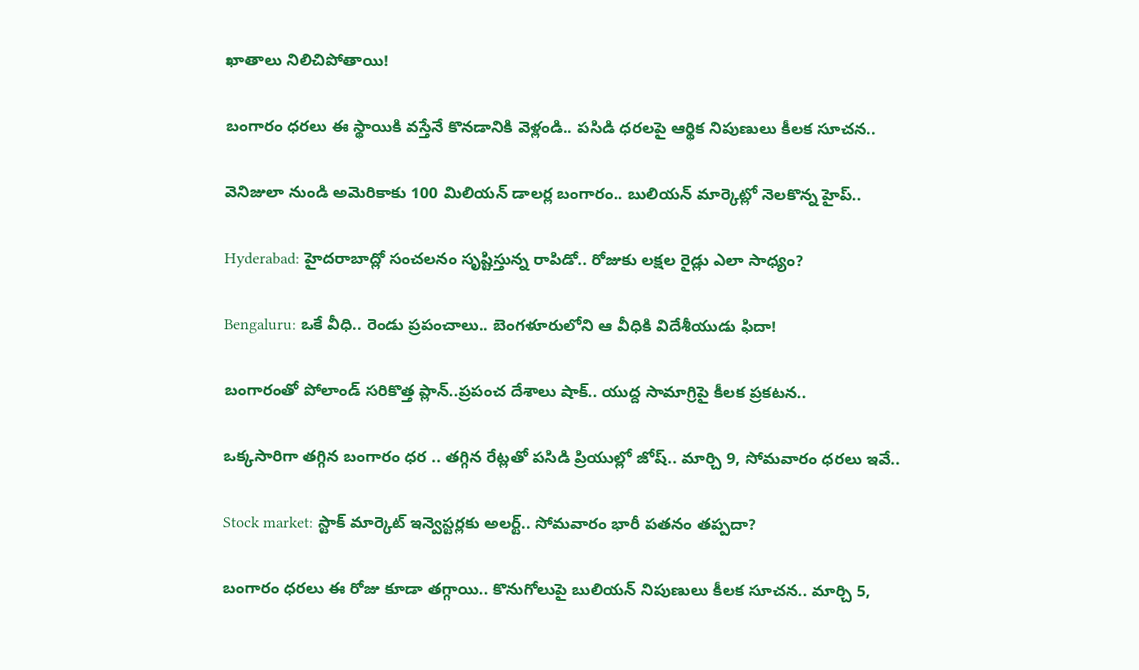ఖాతాలు నిలిచిపోతాయి!

బంగారం ధరలు ఈ స్థాయికి వస్తేనే కొనడానికి వెళ్లండి.. పసిడి ధరలపై ఆర్థిక నిపుణులు కీలక సూచన..

వెనిజులా నుండి అమెరికాకు 100 మిలియన్ డాలర్ల బంగారం.. బులియన్ మార్కెట్లో నెలకొన్న హైప్..

Hyderabad: హైదరాబాద్లో సంచలనం సృష్టిస్తున్న రాపిడో.. రోజుకు లక్షల రైడ్లు ఎలా సాధ్యం?

Bengaluru: ఒకే వీధి.. రెండు ప్రపంచాలు.. బెంగళూరులోని ఆ వీధికి విదేశీయుడు ఫిదా!

బంగారంతో పోలాండ్ సరికొత్త ప్లాన్..ప్రపంచ దేశాలు షాక్.. యుద్ద సామాగ్రిపై కీలక ప్రకటన..

ఒక్కసారిగా తగ్గిన బంగారం ధర .. తగ్గిన రేట్లతో పసిడి ప్రియుల్లో జోష్.. మార్చి 9, సోమవారం ధరలు ఇవే..

Stock market: స్టాక్ మార్కెట్ ఇన్వెస్టర్లకు అలర్ట్.. సోమవారం భారీ పతనం తప్పదా?

బంగారం ధరలు ఈ రోజు కూడా తగ్గాయి.. కొనుగోలుపై బులియన్ నిపుణులు కీలక సూచన.. మార్చి 5,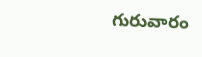గురువారం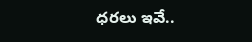ధరలు ఇవే..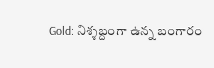Gold: నిశ్శబ్దంగా ఉన్న బంగారం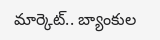మార్కెట్.. బ్యాంకుల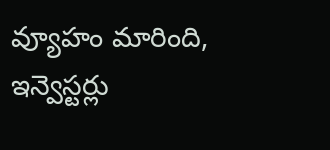వ్యూహం మారింది, ఇన్వెస్టర్లు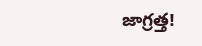జాగ్రత్త!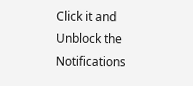Click it and Unblock the Notifications